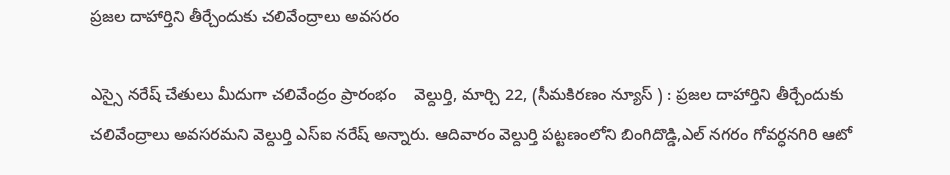ప్రజల దాహార్తిని తీర్చేందుకు చలివేంద్రాలు అవసరం

ఎస్సై నరేష్ చేతులు మీదుగా చలివేంద్రం ప్రారంభం    వెల్దుర్తి, మార్చి 22, (సీమకిరణం న్యూస్ ) : ప్రజల దాహార్తిని తీర్చేందుకు చలివేంద్రాలు అవసరమని వెల్దుర్తి ఎస్ఐ నరేష్ అన్నారు. ఆదివారం వెల్దుర్తి పట్టణంలోని బింగిదొడ్డి,ఎల్ నగరం గోవర్ధనగిరి ఆటో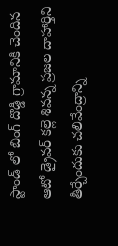స్టాండ్ లో బింగ్ దొడ్డి గ్రామానికి చెందిన ఆటో డ్రైవర్ కల్లె శివన్న ప్రజల దాహార్తిని తీర్చేందుకు చలివేంద్రాన్ని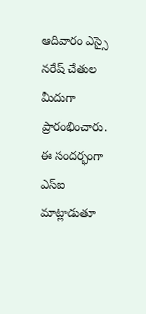ఆదివారం ఎస్సై నరేష్ చేతుల మీదుగా ప్రారంభించారు. ఈ సందర్భంగా ఎస్ఐ మాట్లాడుతూ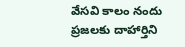వేసవి కాలం నందు ప్రజలకు దాహార్తిని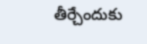తీర్చేందుకు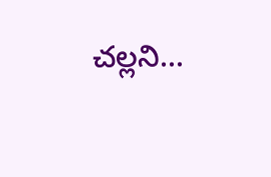చల్లని...